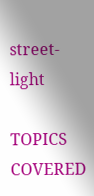street-light

TOPICS COVERED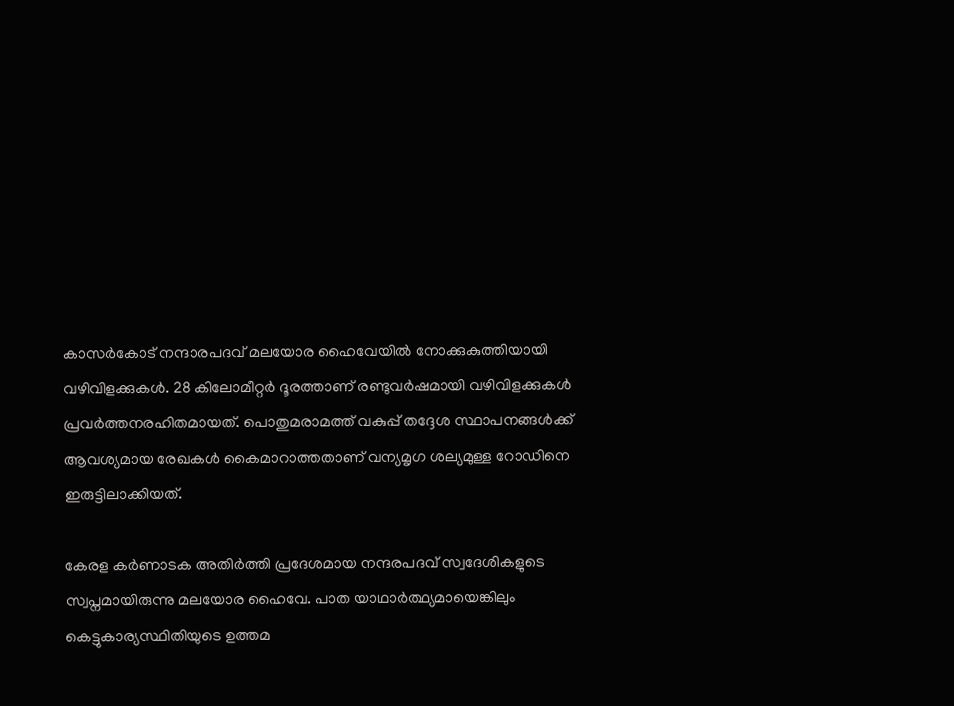കാസർകോട് നന്ദാരപദവ് മലയോര ഹൈവേയിൽ നോക്കുകുത്തിയായി വഴിവിളക്കുകൾ. 28 കിലോമീറ്റർ ദൂരത്താണ് രണ്ടുവർഷമായി വഴിവിളക്കുകൾ പ്രവർത്തനരഹിതമായത്. പൊതുമരാമത്ത് വകുപ്പ് തദ്ദേശ സ്ഥാപനങ്ങൾക്ക് ആവശ്യമായ രേഖകൾ കൈമാറാത്തതാണ് വന്യമൃഗ ശല്യമുള്ള റോഡിനെ ഇരുട്ടിലാക്കിയത്.

കേരള കർണാടക അതിർത്തി പ്രദേശമായ നന്ദരപദവ് സ്വദേശികളുടെ സ്വപ്നമായിരുന്നു മലയോര ഹൈവേ. പാത യാഥാർത്ഥ്യമായെങ്കിലും കെട്ടുകാര്യസ്ഥിതിയുടെ ഉത്തമ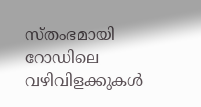സ്തംഭമായി റോഡിലെ വഴിവിളക്കുകൾ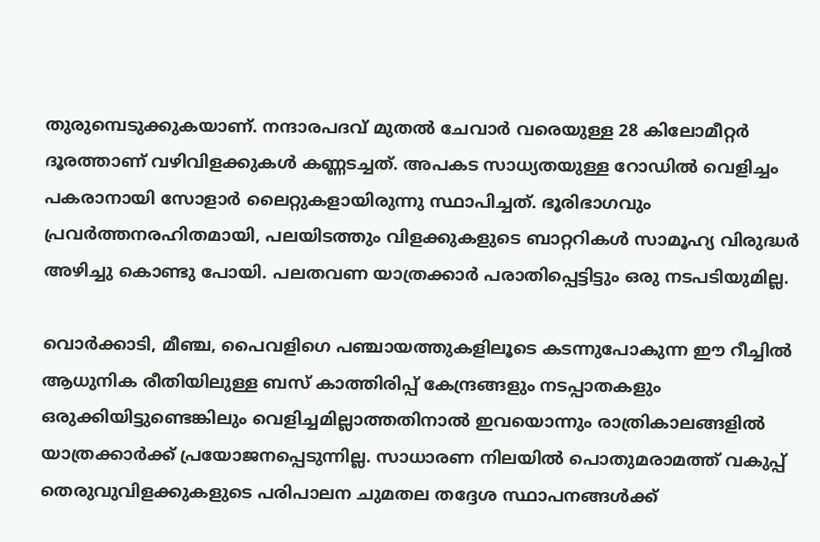തുരുമ്പെടുക്കുകയാണ്. നന്ദാരപദവ് മുതൽ ചേവാർ വരെയുള്ള 28 കിലോമീറ്റർ ദൂരത്താണ് വഴിവിളക്കുകൾ കണ്ണടച്ചത്. അപകട സാധ്യതയുള്ള റോഡിൽ വെളിച്ചം പകരാനായി സോളാർ ലൈറ്റുകളായിരുന്നു സ്ഥാപിച്ചത്. ഭൂരിഭാഗവും പ്രവർത്തനരഹിതമായി, പലയിടത്തും വിളക്കുകളുടെ ബാറ്ററികൾ സാമൂഹ്യ വിരുദ്ധർ അഴിച്ചു കൊണ്ടു പോയി. പലതവണ യാത്രക്കാർ പരാതിപ്പെട്ടിട്ടും ഒരു നടപടിയുമില്ല.

വൊർക്കാടി, മീഞ്ച, പൈവളിഗെ പഞ്ചായത്തുകളിലൂടെ കടന്നുപോകുന്ന ഈ റീച്ചിൽ ആധുനിക രീതിയിലുള്ള ബസ് കാത്തിരിപ്പ് കേന്ദ്രങ്ങളും നടപ്പാതകളും ഒരുക്കിയിട്ടുണ്ടെങ്കിലും വെളിച്ചമില്ലാത്തതിനാൽ ഇവയൊന്നും രാത്രികാലങ്ങളിൽ യാത്രക്കാർക്ക് പ്രയോജനപ്പെടുന്നില്ല. സാധാരണ നിലയിൽ പൊതുമരാമത്ത് വകുപ്പ് തെരുവുവിളക്കുകളുടെ പരിപാലന ചുമതല തദ്ദേശ സ്ഥാപനങ്ങൾക്ക്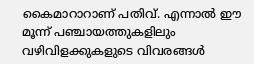കൈമാറാറാണ് പതിവ്. എന്നാൽ ഈ മൂന്ന് പഞ്ചായത്തുകളിലും വഴിവിളക്കുകളുടെ വിവരങ്ങൾ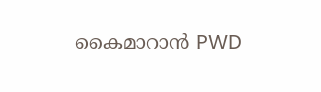കൈമാറാൻ PWD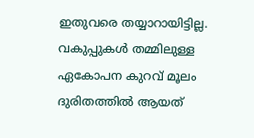ഇതുവരെ തയ്യാറായിട്ടില്ല. വകുപ്പുകൾ തമ്മിലുള്ള ഏകോപന കുറവ് മൂലം ദുരിതത്തിൽ ആയത്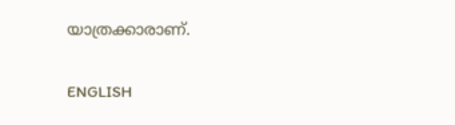യാത്രക്കാരാണ്.

ENGLISH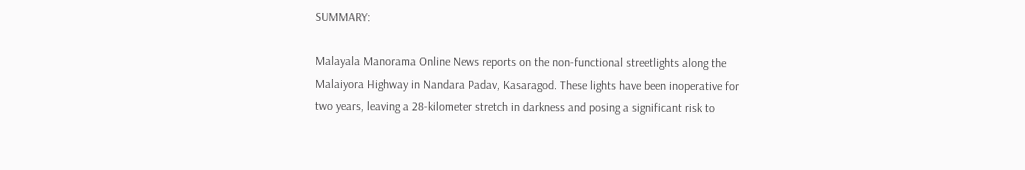SUMMARY:

Malayala Manorama Online News reports on the non-functional streetlights along the Malaiyora Highway in Nandara Padav, Kasaragod. These lights have been inoperative for two years, leaving a 28-kilometer stretch in darkness and posing a significant risk to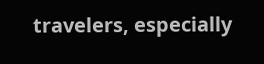travelers, especially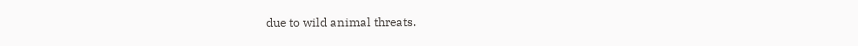due to wild animal threats.